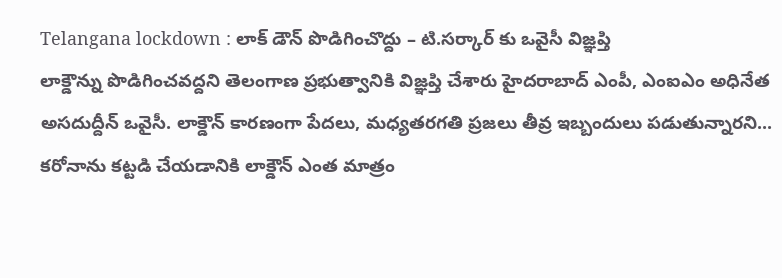Telangana lockdown : లాక్ డౌన్ పొడిగించొద్దు – టి.సర్కార్ కు ఒవైసీ విజ్ఞప్తి
లాక్డౌన్ను పొడిగించవద్దని తెలంగాణ ప్రభుత్వానికి విజ్ఞప్తి చేశారు హైదరాబాద్ ఎంపీ, ఎంఐఎం అధినేత అసదుద్దీన్ ఒవైసీ. లాక్డౌన్ కారణంగా పేదలు, మధ్యతరగతి ప్రజలు తీవ్ర ఇబ్బందులు పడుతున్నారని... కరోనాను కట్టడి చేయడానికి లాక్డౌన్ ఎంత మాత్రం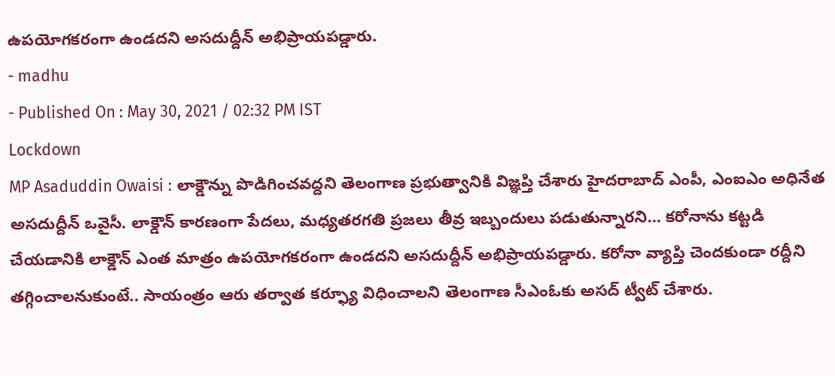ఉపయోగకరంగా ఉండదని అసదుద్దీన్ అభిప్రాయపడ్డారు.
- madhu
- Published On : May 30, 2021 / 02:32 PM IST
Lockdown
MP Asaduddin Owaisi : లాక్డౌన్ను పొడిగించవద్దని తెలంగాణ ప్రభుత్వానికి విజ్ఞప్తి చేశారు హైదరాబాద్ ఎంపీ, ఎంఐఎం అధినేత అసదుద్దీన్ ఒవైసీ. లాక్డౌన్ కారణంగా పేదలు, మధ్యతరగతి ప్రజలు తీవ్ర ఇబ్బందులు పడుతున్నారని… కరోనాను కట్టడి చేయడానికి లాక్డౌన్ ఎంత మాత్రం ఉపయోగకరంగా ఉండదని అసదుద్దీన్ అభిప్రాయపడ్డారు. కరోనా వ్యాప్తి చెందకుండా రద్దీని తగ్గించాలనుకుంటే.. సాయంత్రం ఆరు తర్వాత కర్ఫ్యూ విధించాలని తెలంగాణ సీఎంఓకు అసద్ ట్వీట్ చేశారు.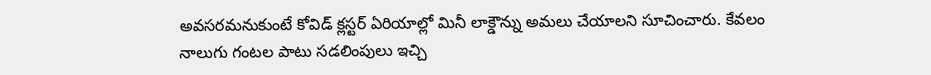అవసరమనుకుంటే కోవిడ్ క్లస్టర్ ఏరియాల్లో మినీ లాక్డౌన్ను అమలు చేయాలని సూచించారు. కేవలం నాలుగు గంటల పాటు సడలింపులు ఇచ్చి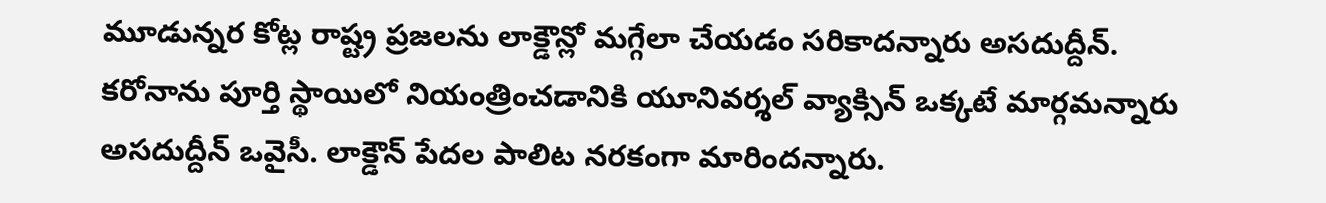మూడున్నర కోట్ల రాష్ట్ర ప్రజలను లాక్డౌన్లో మగ్గేలా చేయడం సరికాదన్నారు అసదుద్దీన్.
కరోనాను పూర్తి స్థాయిలో నియంత్రించడానికి యూనివర్శల్ వ్యాక్సిన్ ఒక్కటే మార్గమన్నారు అసదుద్దీన్ ఒవైసీ. లాక్డౌన్ పేదల పాలిట నరకంగా మారిందన్నారు.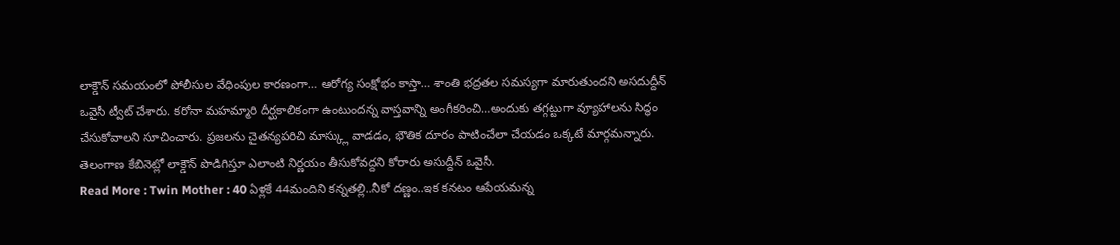లాక్డౌన్ సమయంలో పోలీసుల వేధింపుల కారణంగా… ఆరోగ్య సంక్షోభం కాస్తా… శాంతి భద్రతల సమస్యగా మారుతుందని అసదుద్దీన్ ఒవైసీ ట్వీట్ చేశారు. కరోనా మహమ్మారి దీర్ఘకాలికంగా ఉంటుందన్న వాస్తవాన్ని అంగీకరించి…అందుకు తగ్గట్టుగా వ్యూహాలను సిద్ధం చేసుకోవాలని సూచించారు. ప్రజలను చైతన్యపరిచి మాస్క్లు వాడడం, భౌతిక దూరం పాటించేలా చేయడం ఒక్కటే మార్గమన్నారు. తెలంగాణ కేబినెట్లో లాక్డౌన్ పొడిగిస్తూ ఎలాంటి నిర్ణయం తీసుకోవద్దని కోరారు అసుద్దీన్ ఒవైసీ.
Read More : Twin Mother : 40 ఏళ్లకే 44మందిని కన్నతల్లి..నీకో దణ్ణం..ఇక కనటం ఆపేయమన్న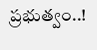ప్రభుత్వం..!